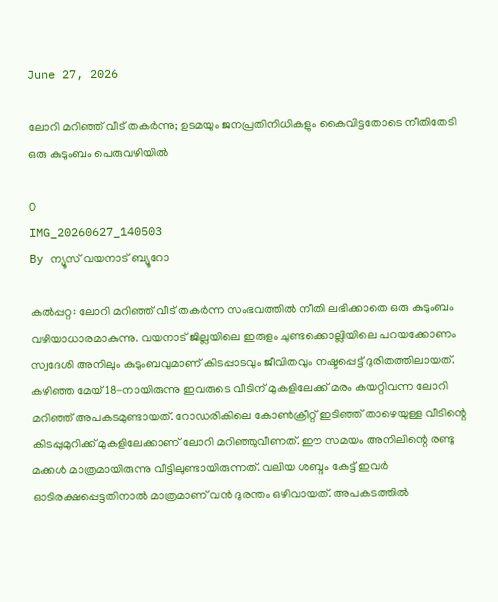June 27, 2026

ലോറി മറിഞ്ഞ് വീട് തകർന്നു; ഉടമയും ജനപ്രതിനിധികളും കൈവിട്ടതോടെ നീതിതേടി ഒരു കുടുംബം പെരുവഴിയിൽ

0
IMG_20260627_140503
By ന്യൂസ് വയനാട് ബ്യൂറോ

കൽപ്പറ്റ: ലോറി മറിഞ്ഞ് വീട് തകർന്ന സംഭവത്തിൽ നീതി ലഭിക്കാതെ ഒരു കുടുംബം വഴിയാധാരമാകുന്നു. വയനാട് ജില്ലയിലെ ഇരുളം ചുണ്ടക്കൊല്ലിയിലെ പറയക്കോണം സ്വദേശി അനിലും കുടുംബവുമാണ് കിടപ്പാടവും ജീവിതവും നഷ്ടപ്പെട്ട് ദുരിതത്തിലായത്. കഴിഞ്ഞ മേയ് 18-നായിരുന്നു ഇവരുടെ വീടിന് മുകളിലേക്ക് മരം കയറ്റിവന്ന ലോറി മറിഞ്ഞ് അപകടമുണ്ടായത്. റോഡരികിലെ കോൺക്രീറ്റ് ഇടിഞ്ഞ് താഴെയുള്ള വീടിന്റെ കിടപ്പുമുറിക്ക് മുകളിലേക്കാണ് ലോറി മറിഞ്ഞുവീണത്. ഈ സമയം അനിലിന്റെ രണ്ടു മക്കൾ മാത്രമായിരുന്നു വീട്ടിലുണ്ടായിരുന്നത്. വലിയ ശബ്ദം കേട്ട് ഇവർ ഓടിരക്ഷപ്പെട്ടതിനാൽ മാത്രമാണ് വൻ ദുരന്തം ഒഴിവായത്. അപകടത്തിൽ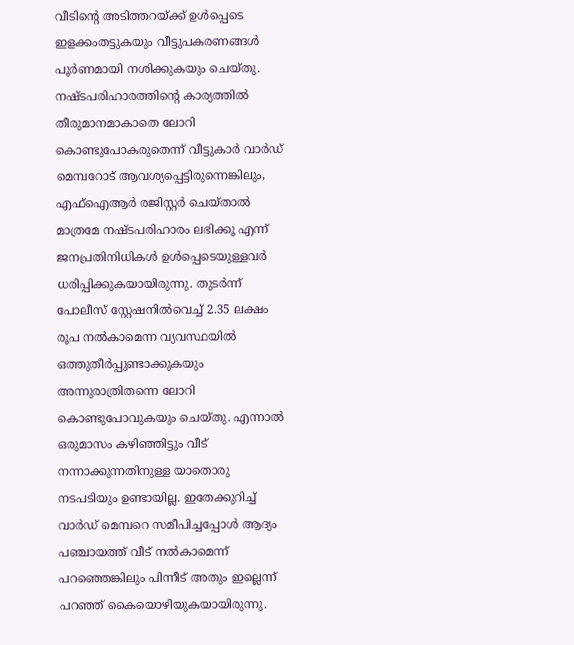വീടിന്റെ അടിത്തറയ്ക്ക് ഉൾപ്പെടെ ഇളക്കംതട്ടുകയും വീട്ടുപകരണങ്ങൾ പൂർണമായി നശിക്കുകയും ചെയ്തു. നഷ്ടപരിഹാരത്തിന്റെ കാര്യത്തിൽ തീരുമാനമാകാതെ ലോറി കൊണ്ടുപോകരുതെന്ന് വീട്ടുകാർ വാർഡ് മെമ്പറോട് ആവശ്യപ്പെട്ടിരുന്നെങ്കിലും, എഫ്ഐആർ രജിസ്റ്റർ ചെയ്താൽ മാത്രമേ നഷ്ടപരിഹാരം ലഭിക്കൂ എന്ന് ജനപ്രതിനിധികൾ ഉൾപ്പെടെയുള്ളവർ ധരിപ്പിക്കുകയായിരുന്നു. തുടർന്ന് പോലീസ് സ്റ്റേഷനിൽവെച്ച് 2.35 ലക്ഷം രൂപ നൽകാമെന്ന വ്യവസ്ഥയിൽ ഒത്തുതീർപ്പുണ്ടാക്കുകയും അന്നുരാത്രിതന്നെ ലോറി കൊണ്ടുപോവുകയും ചെയ്തു. എന്നാൽ ഒരുമാസം കഴിഞ്ഞിട്ടും വീട് നന്നാക്കുന്നതിനുള്ള യാതൊരു നടപടിയും ഉണ്ടായില്ല. ഇതേക്കുറിച്ച് വാർഡ് മെമ്പറെ സമീപിച്ചപ്പോൾ ആദ്യം പഞ്ചായത്ത് വീട് നൽകാമെന്ന് പറഞ്ഞെങ്കിലും പിന്നീട് അതും ഇല്ലെന്ന് പറഞ്ഞ് കൈയൊഴിയുകയായിരുന്നു.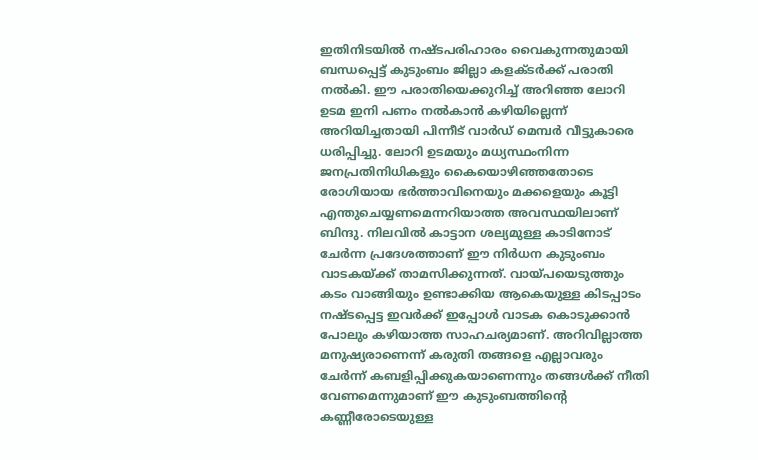ഇതിനിടയിൽ നഷ്ടപരിഹാരം വൈകുന്നതുമായി ബന്ധപ്പെട്ട് കുടുംബം ജില്ലാ കളക്ടർക്ക് പരാതി നൽകി. ഈ പരാതിയെക്കുറിച്ച് അറിഞ്ഞ ലോറി ഉടമ ഇനി പണം നൽകാൻ കഴിയില്ലെന്ന് അറിയിച്ചതായി പിന്നീട് വാർഡ് മെമ്പർ വീട്ടുകാരെ ധരിപ്പിച്ചു. ലോറി ഉടമയും മധ്യസ്ഥംനിന്ന ജനപ്രതിനിധികളും കൈയൊഴിഞ്ഞതോടെ രോഗിയായ ഭർത്താവിനെയും മക്കളെയും കൂട്ടി എന്തുചെയ്യണമെന്നറിയാത്ത അവസ്ഥയിലാണ് ബിന്ദു. നിലവിൽ കാട്ടാന ശല്യമുള്ള കാടിനോട് ചേർന്ന പ്രദേശത്താണ് ഈ നിർധന കുടുംബം വാടകയ്ക്ക് താമസിക്കുന്നത്. വായ്പയെടുത്തും കടം വാങ്ങിയും ഉണ്ടാക്കിയ ആകെയുള്ള കിടപ്പാടം നഷ്ടപ്പെട്ട ഇവർക്ക് ഇപ്പോൾ വാടക കൊടുക്കാൻ പോലും കഴിയാത്ത സാഹചര്യമാണ്. അറിവില്ലാത്ത മനുഷ്യരാണെന്ന് കരുതി തങ്ങളെ എല്ലാവരും ചേർന്ന് കബളിപ്പിക്കുകയാണെന്നും തങ്ങൾക്ക് നീതി വേണമെന്നുമാണ് ഈ കുടുംബത്തിന്റെ കണ്ണീരോടെയുള്ള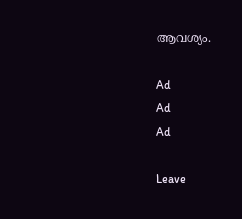ആവശ്യം.

Ad
Ad
Ad

Leave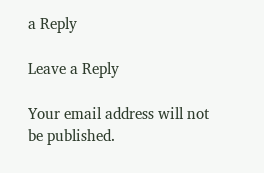a Reply

Leave a Reply

Your email address will not be published.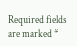Required fields are marked *